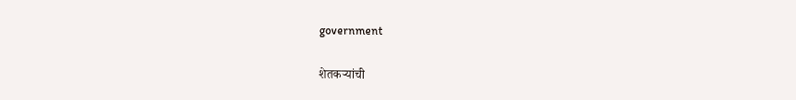government

शेतकऱ्यांची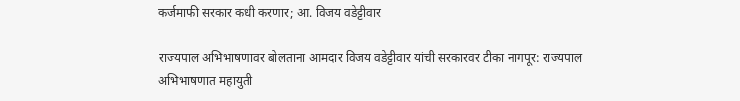कर्जमाफी सरकार कधी करणार; आ. विजय वडेट्टीवार

राज्यपाल अभिभाषणावर बोलताना आमदार विजय वडेट्टीवार यांची सरकारवर टीका नागपूर: राज्यपाल अभिभाषणात महायुती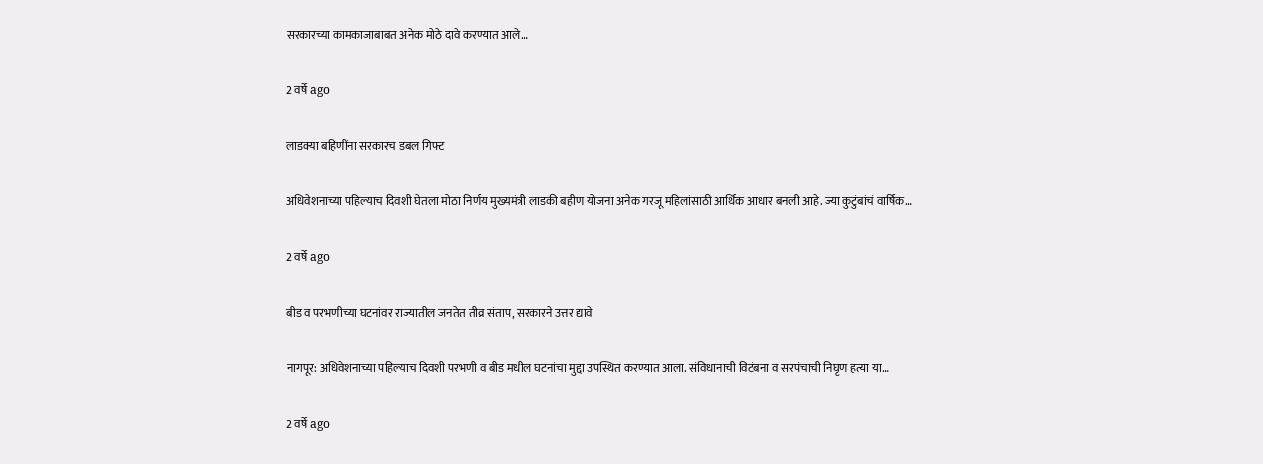सरकारच्या कामकाजाबाबत अनेक मोठे दावे करण्यात आले…

2 वर्षे ago

लाडक्या बहिणींना सरकारच डबल गिफ्ट

अधिवेशनाच्या पहिल्याच दिवशी घेतला मोठा निर्णय मुख्यमंत्री लाडकी बहीण योजना अनेक गरजू महिलांसाठी आर्थिक आधार बनली आहे. ज्या कुटुंबांचं वार्षिक…

2 वर्षे ago

बीड व परभणीच्या घटनांवर राज्यातील जनतेत तीव्र संताप, सरकारने उत्तर द्यावे

नागपूर: अधिवेशनाच्या पहिल्याच दिवशी परभणी व बीड मधील घटनांचा मुद्दा उपस्थित करण्यात आला. संविधानाची विटंबना व सरपंचाची निघृण हत्या या…

2 वर्षे ago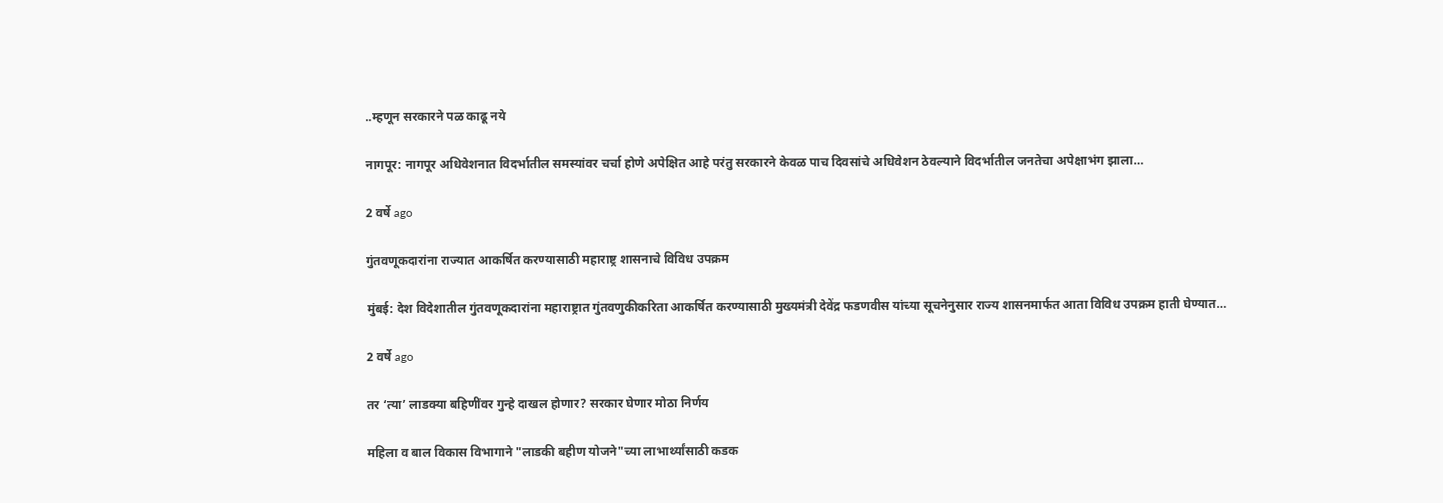..म्हणून सरकारने पळ काढू नये

नागपूर: नागपूर अधिवेशनात विदर्भातील समस्यांवर चर्चा होणे अपेक्षित आहे परंतु सरकारने केवळ पाच दिवसांचे अधिवेशन ठेवल्याने विदर्भातील जनतेचा अपेक्षाभंग झाला…

2 वर्षे ago

गुंतवणूकदारांना राज्यात आकर्षित करण्यासाठी महाराष्ट्र शासनाचे विविध उपक्रम

मुंबई: देश विदेशातील गुंतवणूकदारांना महाराष्ट्रात गुंतवणुकीकरिता आकर्षित करण्यासाठी मुख्यमंत्री देवेंद्र फडणवीस यांच्या सूचनेनुसार राज्य शासनमार्फत आता विविध उपक्रम हाती घेण्यात…

2 वर्षे ago

तर ‘त्या’ लाडक्या बहिणींवर गुन्हे दाखल होणार? सरकार घेणार मोठा निर्णय

महिला व बाल विकास विभागाने "लाडकी बहीण योजने"च्या लाभार्थ्यांसाठी कडक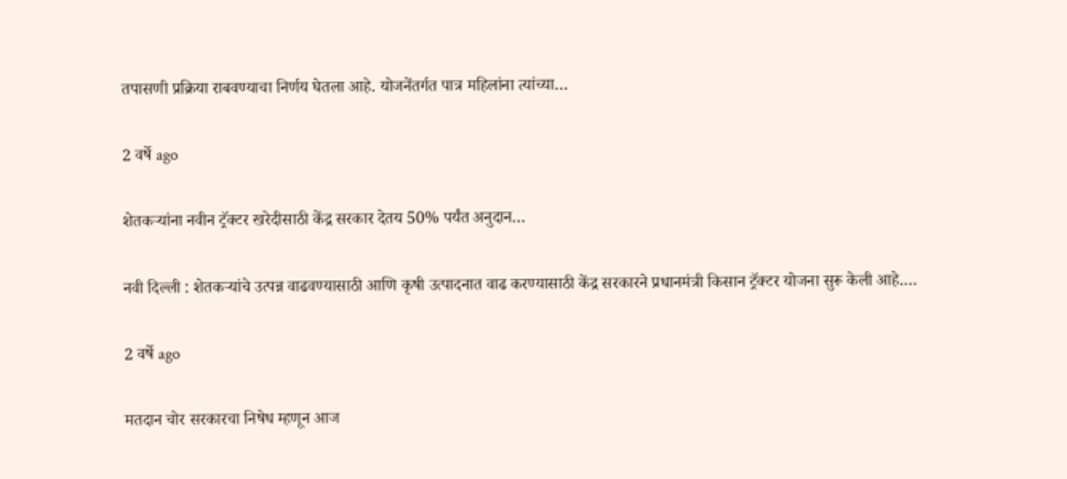तपासणी प्रक्रिया राबवण्याचा निर्णय घेतला आहे. योजनेंतर्गत पात्र महिलांना त्यांच्या…

2 वर्षे ago

शेतकऱ्यांना नवीन ट्रॅक्टर खरेदीसाठी केंद्र सरकार देतय 50% पर्यंत अनुदान…

नवी दिल्ली : शेतकऱ्यांचे उत्पन्न वाढवण्यासाठी आणि कृषी उत्पादनात वाढ करण्यासाठी केंद्र सरकारने प्रधानमंत्री किसान ट्रॅक्टर योजना सुरू केली आहे.…

2 वर्षे ago

मतदान चोर सरकारचा निषेध म्हणून आज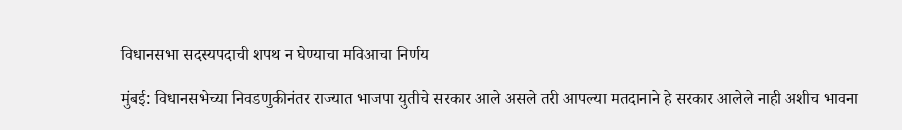विधानसभा सदस्यपदाची शपथ न घेण्याचा मविआचा निर्णय

मुंबई: विधानसभेच्या निवडणुकीनंतर राज्यात भाजपा युतीचे सरकार आले असले तरी आपल्या मतदानाने हे सरकार आलेले नाही अशीच भावना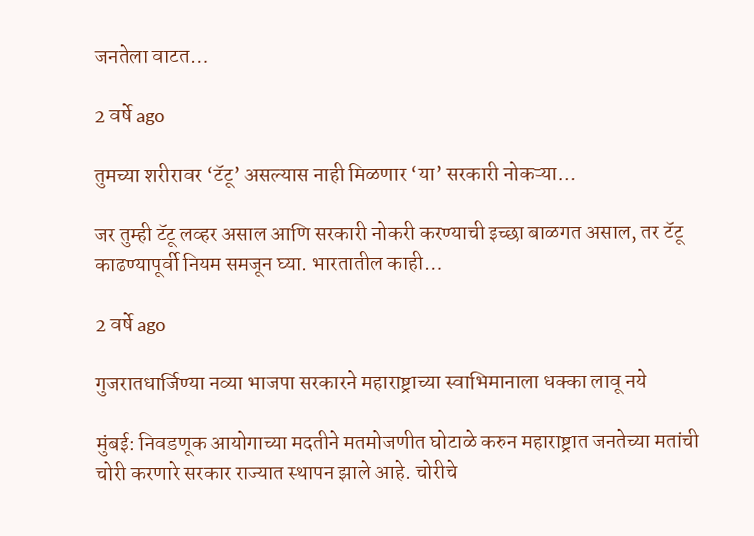जनतेला वाटत…

2 वर्षे ago

तुमच्या शरीरावर ‘टॅटू’ असल्यास नाही मिळणार ‘या’ सरकारी नोकऱ्या…

जर तुम्ही टॅटू लव्हर असाल आणि सरकारी नोकरी करण्याची इच्छा बाळगत असाल, तर टॅटू काढण्यापूर्वी नियम समजून घ्या. भारतातील काही…

2 वर्षे ago

गुजरातधार्जिण्या नव्या भाजपा सरकारने महाराष्ट्राच्या स्वाभिमानाला धक्का लावू नये

मुंबई: निवडणूक आयोगाच्या मदतीने मतमोजणीत घोटाळे करुन महाराष्ट्रात जनतेच्या मतांची चोरी करणारे सरकार राज्यात स्थापन झाले आहे. चोरीचे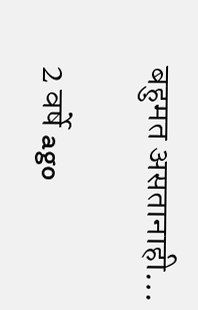बहुमत असतानाही…

2 वर्षे ago